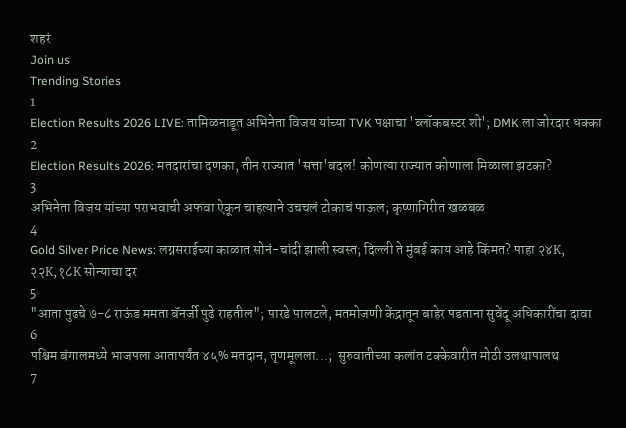शहरं
Join us
Trending Stories
1
Election Results 2026 LIVE: तामिळनाडूत अभिनेता विजय यांच्या TVK पक्षाचा 'ब्लॉकबस्टर शो'; DMK ला जोरदार धक्का
2
Election Results 2026: मतदारांचा दणका, तीन राज्यात 'सत्ता'बदल! कोणत्या राज्यात कोणाला मिळाला झटका?
3
अभिनेता विजय यांच्या पराभवाची अफवा ऐकून चाहत्याने उचचलं टोकाचं पाऊल; कृष्णागिरीत खळबळ
4
Gold Silver Price News: लग्नसराईच्या काळात सोनं-चांदी झाली स्वस्त; दिल्ली ते मुंबई काय आहे किंमत? पाहा २४K, २२K,१८K सोन्याचा दर
5
"आता पुढचे ७-८ राऊंड ममता बॅनर्जी पुढे राहतील"; पारडे पालटले, मतमोजणी केंद्रातून बाहेर पडताना सुवेंदू अधिकारींचा दावा
6
पश्चिम बंगालमध्ये भाजपला आतापर्यंत ४५% मतदान, तृणमूलला...;  सुरुवातीच्या कलांत टक्केवारीत मोठी उलथापालथ
7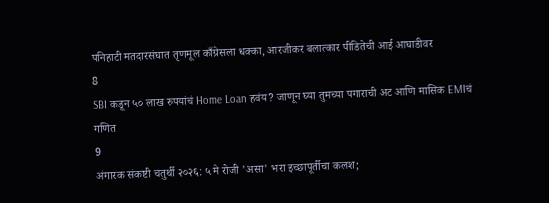पनिहाटी मतदारसंघात तृणमूल काँग्रेसला धक्का, आरजीकर बलात्कार पीडितेची आई आघाडीवर
8
SBI कडून ५० लाख रुपयांचं Home Loan हवंय? जाणून घ्या तुमच्या पगाराची अट आणि मासिक EMIचं गणित
9
अंगारक संकष्टी चतुर्थी २०२६: ५ मे रोजी 'असा' भरा इच्छापूर्तीचा कलश;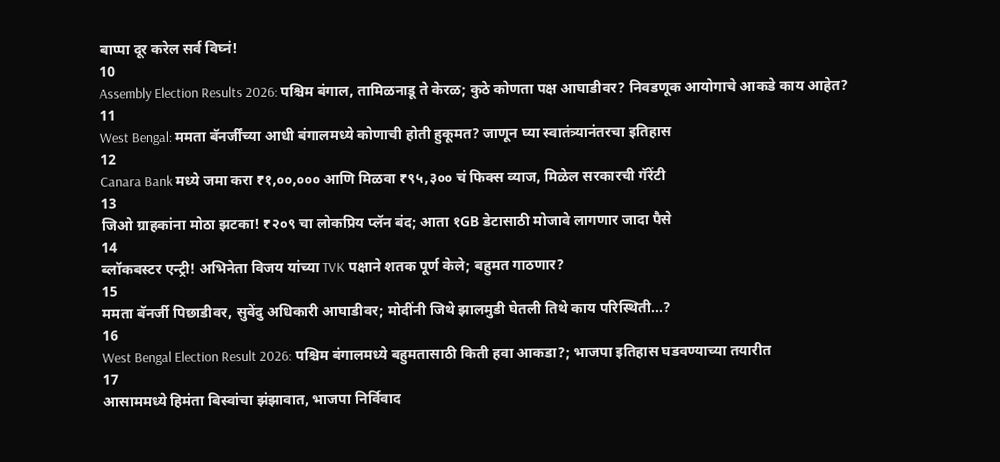बाप्पा दूर करेल सर्व विघ्नं!
10
Assembly Election Results 2026: पश्चिम बंगाल, तामिळनाडू ते केरळ; कुठे कोणता पक्ष आघाडीवर? निवडणूक आयोगाचे आकडे काय आहेत?
11
West Bengal: ममता बॅनर्जींच्या आधी बंगालमध्ये कोणाची होती हुकूमत? जाणून घ्या स्वातंत्र्यानंतरचा इतिहास
12
Canara Bank मध्ये जमा करा ₹१,००,००० आणि मिळवा ₹९५,३०० चं फिक्स व्याज, मिळेल सरकारची गॅरेंटी
13
जिओ ग्राहकांना मोठा झटका! ₹२०९ चा लोकप्रिय प्लॅन बंद; आता १GB डेटासाठी मोजावे लागणार जादा पैसे
14
ब्लॉकबस्टर एन्ट्री! अभिनेता विजय यांच्या TVK पक्षाने शतक पूर्ण केले; बहुमत गाठणार?
15
ममता बॅनर्जी पिछाडीवर, सुवेंदु अधिकारी आघाडीवर; मोदींनी जिथे झालमुडी घेतली तिथे काय परिस्थिती...?
16
West Bengal Election Result 2026: पश्चिम बंगालमध्ये बहुमतासाठी किती हवा आकडा?; भाजपा इतिहास घडवण्याच्या तयारीत
17
आसाममध्ये हिमंता बिस्वांचा झंझावात, भाजपा निर्विवाद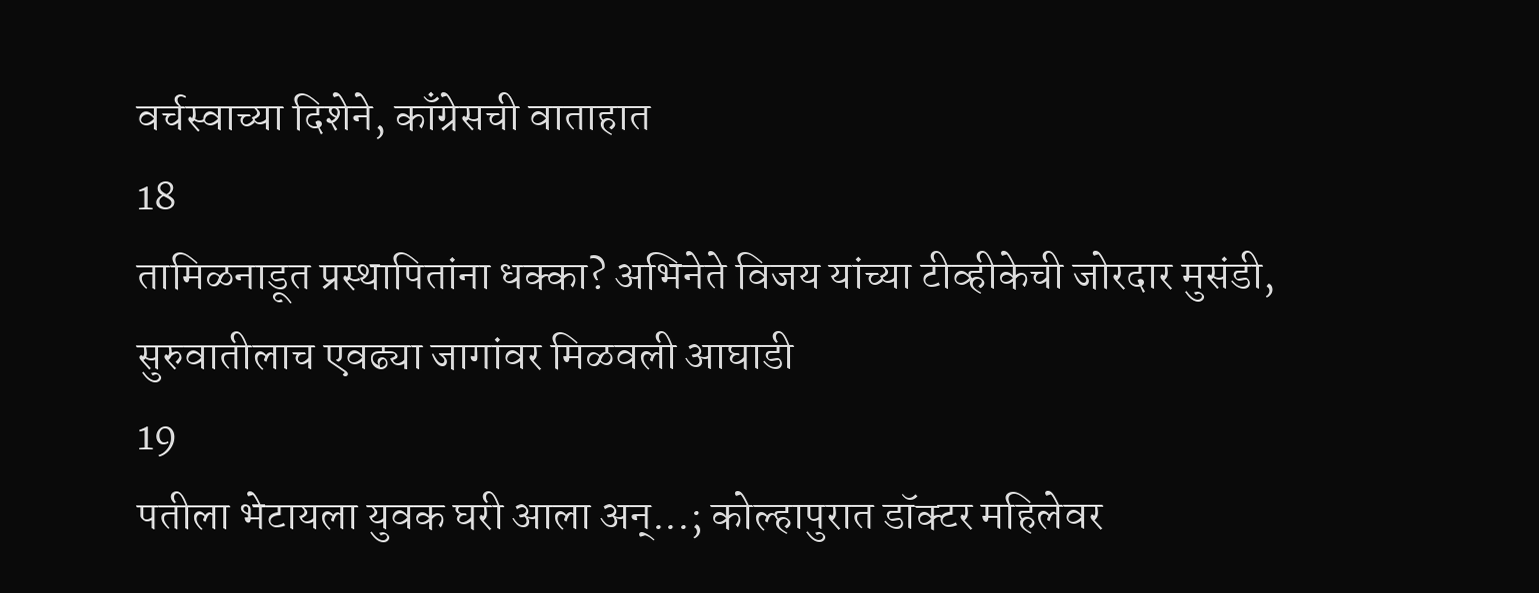वर्चस्वाच्या दिशेने, काँग्रेसची वाताहात
18
तामिळनाडूत प्रस्थापितांना धक्का? अभिनेते विजय यांच्या टीव्हीकेची जोरदार मुसंडी, सुरुवातीलाच एवढ्या जागांवर मिळवली आघाडी
19
पतीला भेटायला युवक घरी आला अन्...; कोल्हापुरात डॉक्टर महिलेवर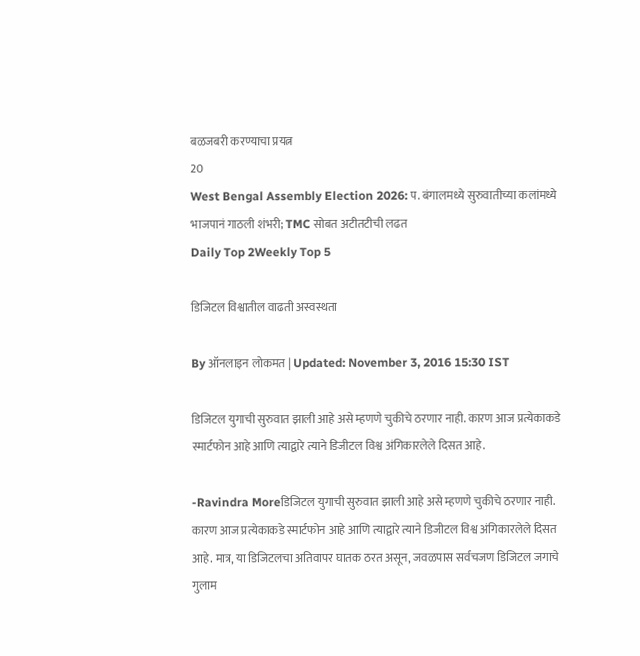बळजबरी करण्याचा प्रयत्न
20
West Bengal Assembly Election 2026: प. बंगालमध्ये सुरुवातीच्या कलांमध्ये भाजपानं गाठली शंभरी; TMC सोबत अटीतटीची लढत
Daily Top 2Weekly Top 5

डिजिटल विश्वातील वाढती अस्वस्थता

By ऑनलाइन लोकमत | Updated: November 3, 2016 15:30 IST

डिजिटल युगाची सुरुवात झाली आहे असे म्हणणे चुकीचे ठरणार नाही. कारण आज प्रत्येकाकडे स्मार्टफोन आहे आणि त्याद्वारे त्याने डिजीटल विश्व अंगिकारलेले दिसत आहे.

-Ravindra Moreडिजिटल युगाची सुरुवात झाली आहे असे म्हणणे चुकीचे ठरणार नाही. कारण आज प्रत्येकाकडे स्मार्टफोन आहे आणि त्याद्वारे त्याने डिजीटल विश्व अंगिकारलेले दिसत आहे. मात्र, या डिजिटलचा अतिवापर घातक ठरत असून, जवळपास सर्वचजण डिजिटल जगाचे गुलाम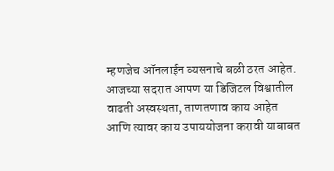म्हणजेच ऑनलाईन व्यसनाचे बळी ठरत आहेत. आजच्या सदरात आपण या डिजिटल विश्वातील वाढती अस्वस्थता, ताणतणाव काय आहेत आणि त्यावर काय उपाययोजना करावी याबाबत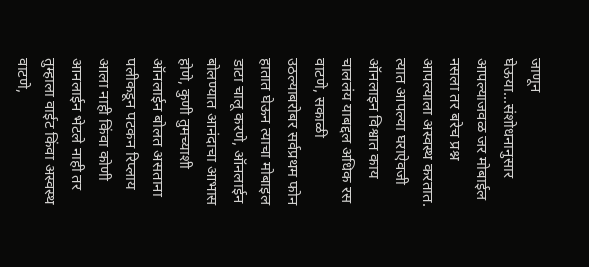जाणून घेऊया...संशोधनानुसार आपल्याजवळ जर मोबाईल नसला तर बरेच प्रश्न आपल्याला अस्वस्थ करतात. त्यात आपल्या घराऐवजी ऑनलाइन विश्वात काय चाललंय याबद्दल अधिक रस वाटणे, सकाळी उठल्याबरोबर सर्वप्रथम फोन हातात घेऊन त्याचा मोबाइल डाटा चालू करणे, ऑनलाईन बोलण्यात आनंदाचा आभास होणे, कुणी तुमच्याशी ऑनलाईन बोलत असताना पलीकडून पटकन रिप्लाय आला नाही किंवा कोणी आनलाईन भेटले नाही तर तुम्हाला वाईट किंवा अस्वस्थ वाटणे,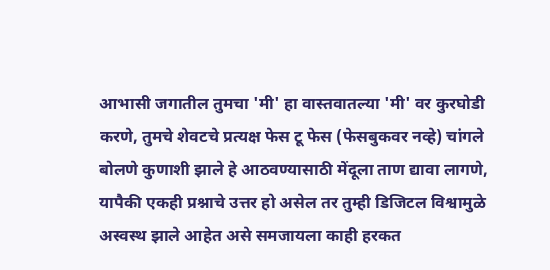आभासी जगातील तुमचा 'मी' हा वास्तवातल्या 'मी' वर कुरघोडी करणे, तुमचे शेवटचे प्रत्यक्ष फेस टू फेस (फेसबुकवर नव्हे) चांगले बोलणे कुणाशी झाले हे आठवण्यासाठी मेंदूला ताण द्यावा लागणे, यापैकी एकही प्रश्नाचे उत्तर हो असेल तर तुम्ही डिजिटल विश्वामुळे अस्वस्थ झाले आहेत असे समजायला काही हरकत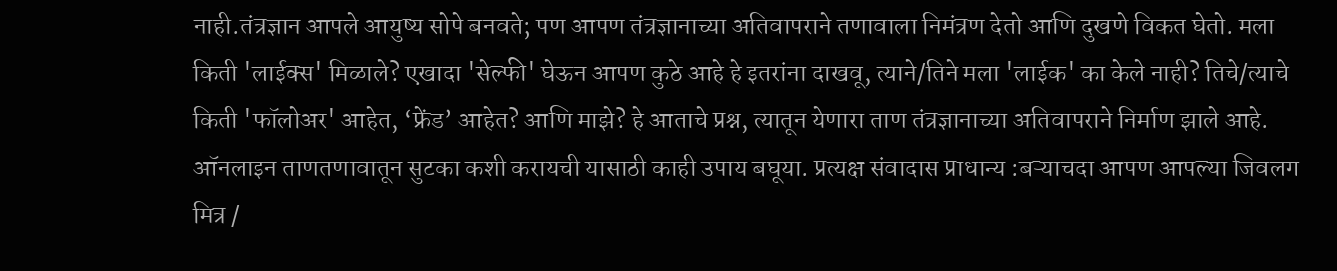नाही.तंत्रज्ञान आपले आयुष्य सोपे बनवते; पण आपण तंत्रज्ञानाच्या अतिवापराने तणावाला निमंत्रण देतो आणि दुखणे विकत घेतो. मला किती 'लाईक्स' मिळाले? एखादा 'सेल्फी' घेऊन आपण कुठे आहे हे इतरांना दाखवू, त्याने/तिने मला 'लाईक' का केले नाही? तिचे/त्याचे किती 'फॉलोअर' आहेत, ‘फ्रेंड’ आहेत? आणि माझे? हे आताचे प्रश्न, त्यातून येणारा ताण तंत्रज्ञानाच्या अतिवापराने निर्माण झाले आहे. ऑनलाइन ताणतणावातून सुटका कशी करायची यासाठी काही उपाय बघूया. प्रत्यक्ष संवादास प्राधान्य :बऱ्याचदा आपण आपल्या जिवलग मित्र /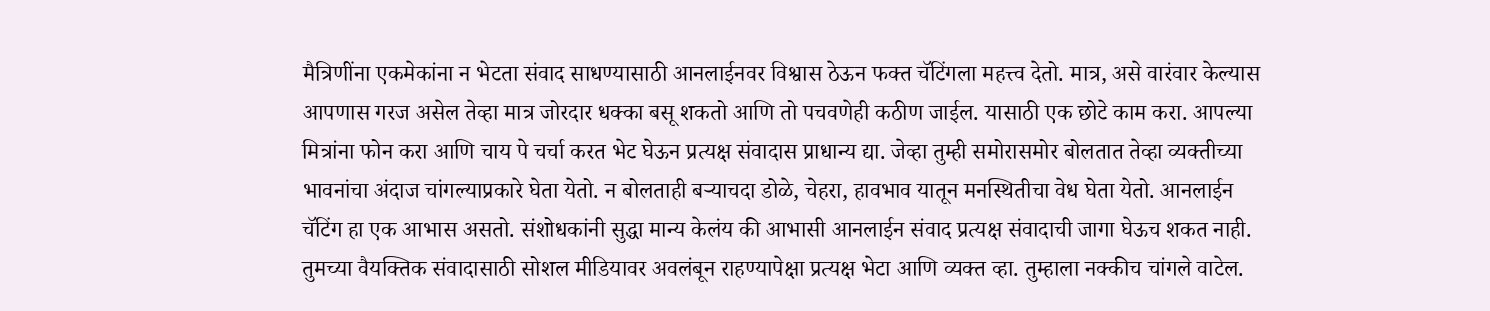मैत्रिणींना एकमेकांना न भेटता संवाद साधण्यासाठी आनलाईनवर विश्वास ठेऊन फक्त चॅटिंगला महत्त्व देतो. मात्र, असे वारंवार केल्यास आपणास गरज असेल तेव्हा मात्र जोरदार धक्का बसू शकतो आणि तो पचवणेही कठीण जाईल. यासाठी एक छोटे काम करा. आपल्या मित्रांना फोन करा आणि चाय पे चर्चा करत भेट घेऊन प्रत्यक्ष संवादास प्राधान्य द्या. जेव्हा तुम्ही समोरासमोर बोलतात तेव्हा व्यक्तीच्या भावनांचा अंदाज चांगल्याप्रकारे घेता येतो. न बोलताही बऱ्याचदा डोळे, चेहरा, हावभाव यातून मनस्थितीचा वेध घेता येतो. आनलाईन चॅटिंग हा एक आभास असतो. संशोधकांनी सुद्धा मान्य केलंय की आभासी आनलाईन संवाद प्रत्यक्ष संवादाची जागा घेऊच शकत नाही. तुमच्या वैयक्तिक संवादासाठी सोशल मीडियावर अवलंबून राहण्यापेक्षा प्रत्यक्ष भेटा आणि व्यक्त व्हा. तुम्हाला नक्कीच चांगले वाटेल.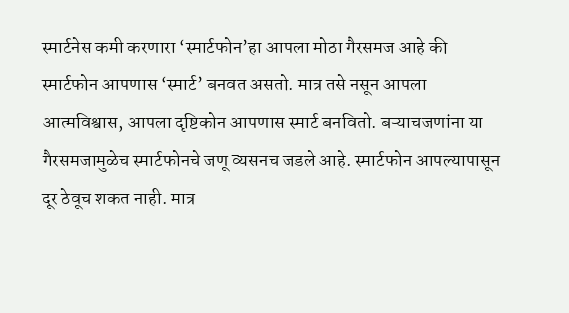स्मार्टनेस कमी करणारा ‘स्मार्टफोन’हा आपला मोठा गैरसमज आहे की स्मार्टफोन आपणास ‘स्मार्ट’ बनवत असतो. मात्र तसे नसून आपला आत्मविश्वास, आपला दृष्टिकोन आपणास स्मार्ट बनवितो. बऱ्याचजणांना या गैरसमजामुळेच स्मार्टफोनचे जणू व्यसनच जडले आहे. स्मार्टफोन आपल्यापासून दूर ठेवूच शकत नाही. मात्र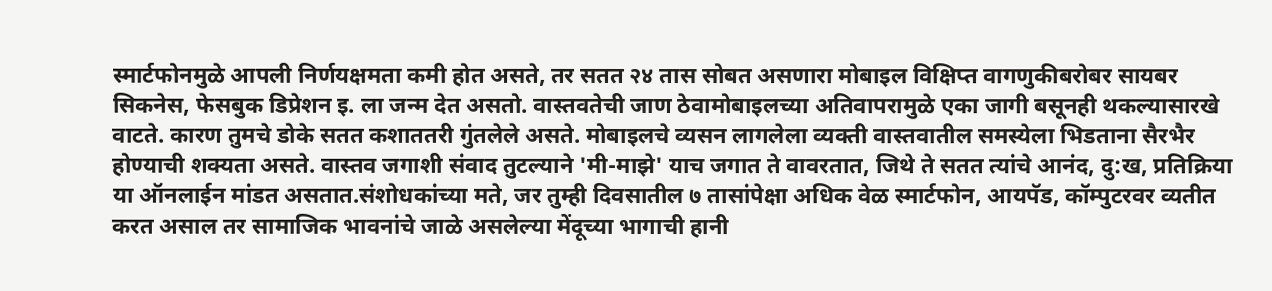स्मार्टफोनमुळे आपली निर्णयक्षमता कमी होत असते, तर सतत २४ तास सोबत असणारा मोबाइल विक्षिप्त वागणुकीबरोबर सायबर सिकनेस, फेसबुक डिप्रेशन इ. ला जन्म देत असतो. वास्तवतेची जाण ठेवामोबाइलच्या अतिवापरामुळे एका जागी बसूनही थकल्यासारखे वाटते. कारण तुमचे डोके सतत कशाततरी गुंतलेले असते. मोबाइलचे व्यसन लागलेला व्यक्ती वास्तवातील समस्येला भिडताना सैरभैर होण्याची शक्यता असते. वास्तव जगाशी संवाद तुटल्याने 'मी-माझे' याच जगात ते वावरतात, जिथे ते सतत त्यांचे आनंद, दु:ख, प्रतिक्रिया या ऑनलाईन मांडत असतात.संशोधकांच्या मते, जर तुम्ही दिवसातील ७ तासांपेक्षा अधिक वेळ स्मार्टफोन, आयपॅड, कॉम्पुटरवर व्यतीत करत असाल तर सामाजिक भावनांचे जाळे असलेल्या मेंदूच्या भागाची हानी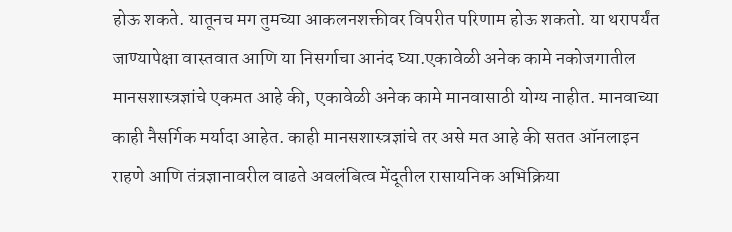होऊ शकते. यातूनच मग तुमच्या आकलनशक्तीवर विपरीत परिणाम होऊ शकतो. या थरापर्यंत जाण्यापेक्षा वास्तवात आणि या निसर्गाचा आनंद घ्या.एकावेळी अनेक कामे नकोजगातील मानसशास्त्रज्ञांचे एकमत आहे की, एकावेळी अनेक कामे मानवासाठी योग्य नाहीत. मानवाच्या काही नैसर्गिक मर्यादा आहेत. काही मानसशास्त्रज्ञांचे तर असे मत आहे की सतत ऑनलाइन राहणे आणि तंत्रज्ञानावरील वाढते अवलंबित्व मेंदूतील रासायनिक अभिक्रिया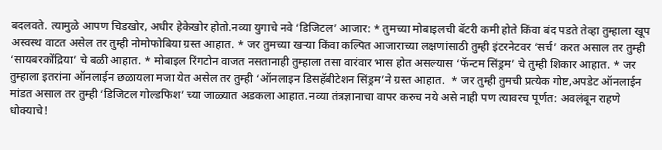बदलवते. त्यामुळे आपण चिडखोर, अधीर हेकेखोर होतो.नव्या युगाचे नवे ‘डिजिटल’ आजार: * तुमच्या मोबाइलची बॅटरी कमी होते किंवा बंद पडते तेव्हा तुम्हाला खूप अस्वस्थ वाटत असेल तर तुम्ही नोमोफोबिया ग्रस्त आहात. * जर तुमच्या खऱ्या किंवा कल्पित आजाराच्या लक्षणांसाठी तुम्ही इंटरनेटवर ‘सर्च’ करत असाल तर तुम्ही ‘सायबरकोंद्रिया’ चे बळी आहात. * मोबाइल रिंगटोन वाजत नसतानाही तुम्हाला तसा वारंवार भास होत असल्यास ‘फॅन्टम सिंड्रम’ चे तुम्ही शिकार आहात. * जर तुम्हाला इतरांना ऑनलाईन छळायला मजा येत असेल तर तुम्ही ‘ऑनलाइन डिसहॅबीटेशन सिंड्रम’ने ग्रस्त आहात.  * जर तुम्ही तुमची प्रत्येक गोष्ट,अपडेट ऑनलाईन मांडत असाल तर तुम्ही ‘डिजिटल गोल्डफिश’ च्या जाळ्यात अडकला आहात.नव्या तंत्रज्ञानाचा वापर करुच नये असे नाही पण त्यावरच पूर्णत: अवलंबून राहणे धोक्याचे!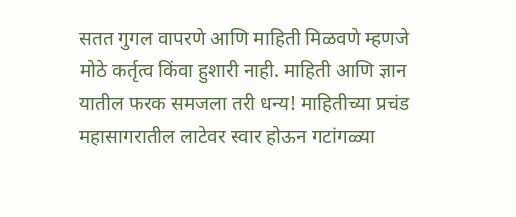सतत गुगल वापरणे आणि माहिती मिळवणे म्हणजे मोठे कर्तृत्व किंवा हुशारी नाही. माहिती आणि ज्ञान यातील फरक समजला तरी धन्य! माहितीच्या प्रचंड महासागरातील लाटेवर स्वार होऊन गटांगळ्या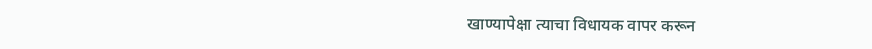खाण्यापेक्षा त्याचा विधायक वापर करून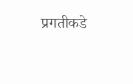प्रगतीकडे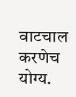वाटचाल करणेच योग्य.